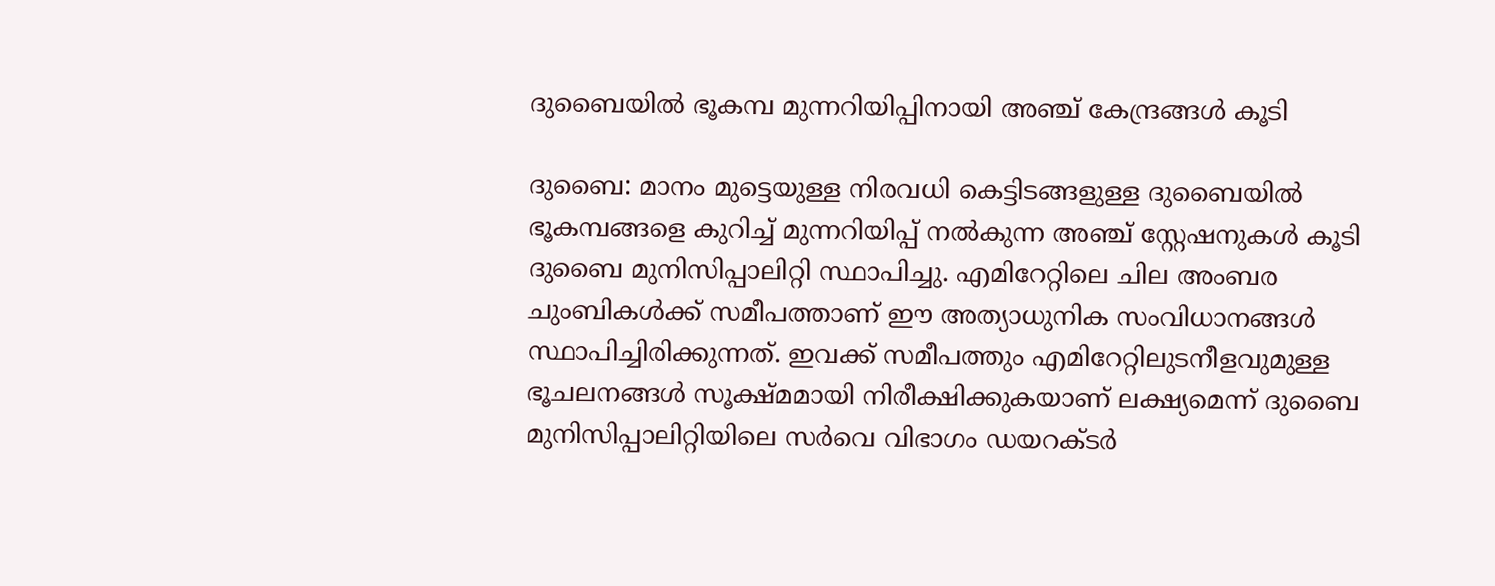ദുബൈയില്‍ ഭൂകമ്പ മുന്നറിയിപ്പിനായി അഞ്ച് കേന്ദ്രങ്ങള്‍ കൂടി

ദുബൈ: മാനം മുട്ടെയുള്ള നിരവധി കെട്ടിടങ്ങളുള്ള ദുബൈയില്‍ ഭൂകമ്പങ്ങളെ കുറിച്ച് മുന്നറിയിപ്പ് നല്‍കുന്ന അഞ്ച് സ്റ്റേഷനുകള്‍ കൂടി ദുബൈ മുനിസിപ്പാലിറ്റി സ്ഥാപിച്ചു. എമിറേറ്റിലെ ചില അംബര ചുംബികള്‍ക്ക് സമീപത്താണ് ഈ അത്യാധുനിക സംവിധാനങ്ങള്‍ സ്ഥാപിച്ചിരിക്കുന്നത്. ഇവക്ക് സമീപത്തും എമിറേറ്റിലുടനീളവുമുള്ള ഭൂചലനങ്ങള്‍ സൂക്ഷ്മമായി നിരീക്ഷിക്കുകയാണ് ലക്ഷ്യമെന്ന് ദുബൈ മുനിസിപ്പാലിറ്റിയിലെ സര്‍വെ വിഭാഗം ഡയറക്ടര്‍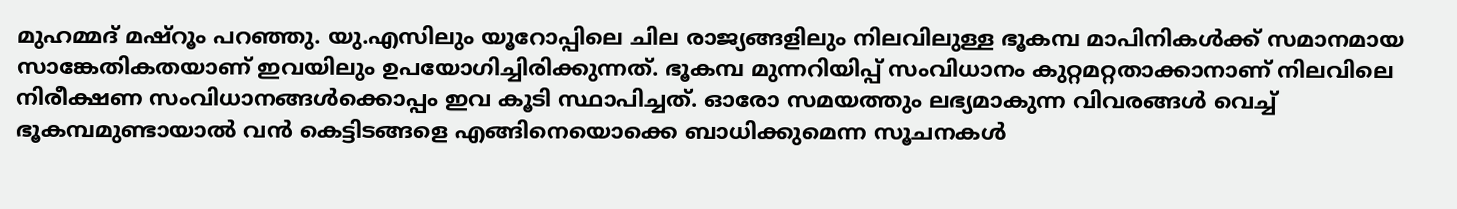മുഹമ്മദ് മഷ്റൂം പറഞ്ഞു. യു.എസിലും യൂറോപ്പിലെ ചില രാജ്യങ്ങളിലും നിലവിലുള്ള ഭൂകമ്പ മാപിനികള്‍ക്ക് സമാനമായ സാങ്കേതികതയാണ് ഇവയിലും ഉപയോഗിച്ചിരിക്കുന്നത്. ഭൂകമ്പ മുന്നറിയിപ്പ് സംവിധാനം കുറ്റമറ്റതാക്കാനാണ് നിലവിലെ നിരീക്ഷണ സംവിധാനങ്ങള്‍ക്കൊപ്പം ഇവ കൂടി സ്ഥാപിച്ചത്. ഓരോ സമയത്തും ലഭ്യമാകുന്ന വിവരങ്ങള്‍ വെച്ച് ഭൂകമ്പമുണ്ടായാല്‍ വന്‍ കെട്ടിടങ്ങളെ എങ്ങിനെയൊക്കെ ബാധിക്കുമെന്ന സൂചനകള്‍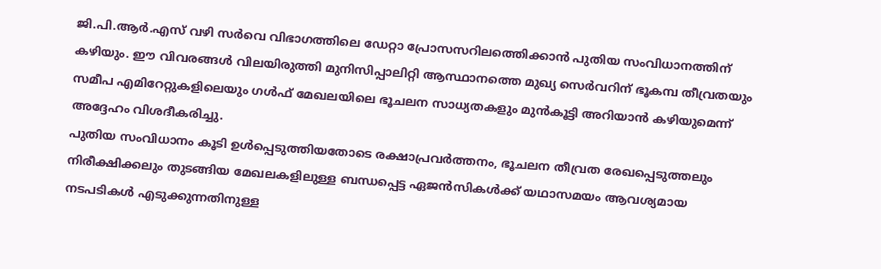ജി.പി.ആര്‍.എസ് വഴി സര്‍വെ വിഭാഗത്തിലെ ഡേറ്റാ പ്രോസസറിലത്തെിക്കാന്‍ പുതിയ സംവിധാനത്തിന് കഴിയും. ഈ വിവരങ്ങള്‍ വിലയിരുത്തി മുനിസിപ്പാലിറ്റി ആസ്ഥാനത്തെ മുഖ്യ സെര്‍വറിന് ഭൂകമ്പ തീവ്രതയും സമീപ എമിറേറ്റുകളിലെയും ഗള്‍ഫ് മേഖലയിലെ ഭൂചലന സാധ്യതകളും മുന്‍കൂട്ടി അറിയാന്‍ കഴിയുമെന്ന് അദ്ദേഹം വിശദീകരിച്ചു.
പുതിയ സംവിധാനം കൂടി ഉള്‍പ്പെടുത്തിയതോടെ രക്ഷാപ്രവര്‍ത്തനം, ഭൂചലന തീവ്രത രേഖപ്പെടുത്തലും നിരീക്ഷിക്കലും തുടങ്ങിയ മേഖലകളിലുള്ള ബന്ധപ്പെട്ട ഏജന്‍സികള്‍ക്ക് യഥാസമയം ആവശ്യമായ നടപടികള്‍ എടുക്കുന്നതിനുള്ള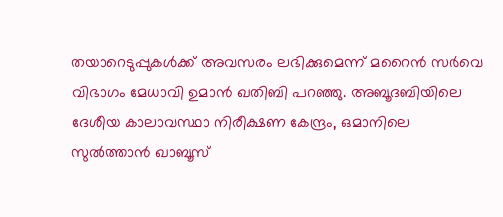തയാറെടുപ്പുകള്‍ക്ക് അവസരം ലഭിക്കുമെന്ന് മറൈന്‍ സര്‍വെ വിഭാഗം മേധാവി ഉമാന്‍ ഖതിബി പറഞ്ഞു. അബൂദബിയിലെ ദേശീയ കാലാവസ്ഥാ നിരീക്ഷണ കേന്ദ്രം, ഒമാനിലെ സുല്‍ത്താന്‍ ഖാബൂസ്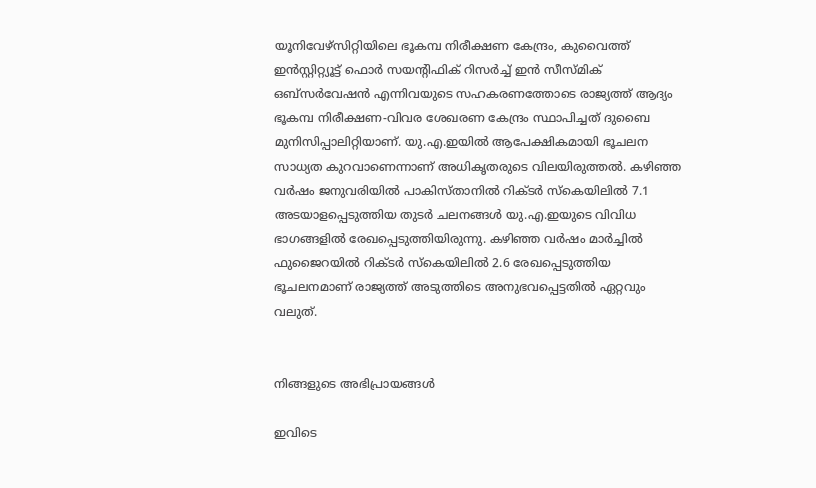യൂനിവേഴ്സിറ്റിയിലെ ഭൂകമ്പ നിരീക്ഷണ കേന്ദ്രം, കുവൈത്ത് ഇന്‍സ്റ്റിറ്റ്യൂട്ട് ഫൊര്‍ സയന്‍റിഫിക് റിസര്‍ച്ച് ഇന്‍ സീസ്മിക് ഒബ്സര്‍വേഷന്‍ എന്നിവയുടെ സഹകരണത്തോടെ രാജ്യത്ത് ആദ്യം ഭൂകമ്പ നിരീക്ഷണ-വിവര ശേഖരണ കേന്ദ്രം സ്ഥാപിച്ചത് ദുബൈ മുനിസിപ്പാലിറ്റിയാണ്. യു.എ.ഇയില്‍ ആപേക്ഷികമായി ഭൂചലന സാധ്യത കുറവാണെന്നാണ് അധികൃതരുടെ വിലയിരുത്തല്‍. കഴിഞ്ഞ വര്‍ഷം ജനുവരിയില്‍ പാകിസ്താനില്‍ റിക്ടര്‍ സ്കെയിലില്‍ 7.1 അടയാളപ്പെടുത്തിയ തുടര്‍ ചലനങ്ങള്‍ യു.എ.ഇയുടെ വിവിധ ഭാഗങ്ങളില്‍ രേഖപ്പെടുത്തിയിരുന്നു. കഴിഞ്ഞ വര്‍ഷം മാര്‍ച്ചില്‍ ഫുജൈറയില്‍ റിക്ടര്‍ സ്കെയിലില്‍ 2.6 രേഖപ്പെടുത്തിയ ഭൂചലനമാണ് രാജ്യത്ത് അടുത്തിടെ അനുഭവപ്പെട്ടതില്‍ ഏറ്റവും വലുത്.


നിങ്ങളുടെ അഭിപ്രായങ്ങള്‍

ഇവിടെ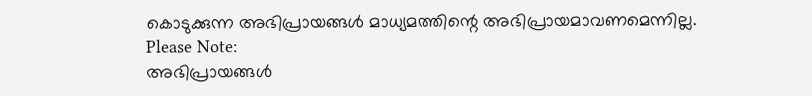കൊടുക്കുന്ന അഭിപ്രായങ്ങള്‍ മാധ്യമത്തിന്റെ അഭിപ്രായമാവണമെന്നില്ല.
Please Note:
അഭിപ്രായങ്ങള്‍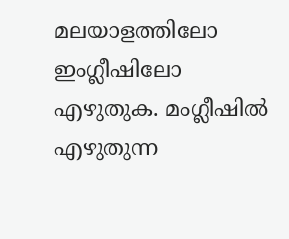മലയാളത്തിലോ ഇംഗ്ലീഷിലോ എഴുതുക. മംഗ്ലീഷില്‍ എഴുതുന്ന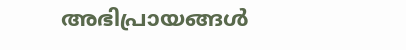അഭിപ്രായങ്ങള്‍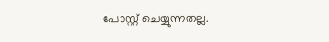പോസ്റ്റ് ചെയ്യുന്നതല്ല.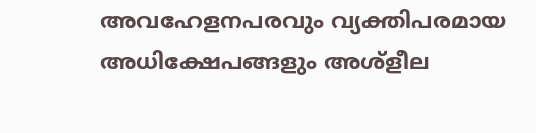അവഹേളനപരവും വ്യക്തിപരമായ അധിക്ഷേപങ്ങളും അശ്ളീല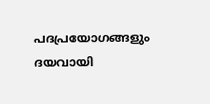പദപ്രയോഗങ്ങളും ദയവായി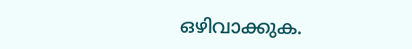ഒഴിവാക്കുക.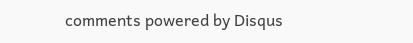comments powered by Disqus